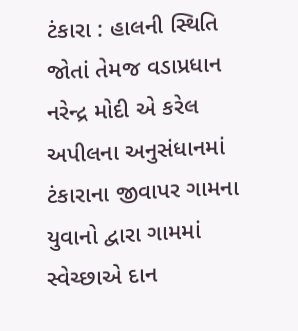ટંકારા : હાલની સ્થિતિ જોતાં તેમજ વડાપ્રધાન નરેન્દ્ર મોદી એ કરેલ અપીલના અનુસંધાનમાં ટંકારાના જીવાપર ગામના યુવાનો દ્વારા ગામમાં સ્વેચ્છાએ દાન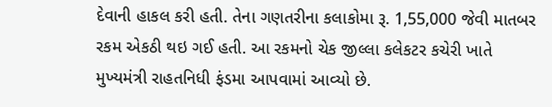દેવાની હાકલ કરી હતી. તેના ગણતરીના કલાકોમા રૂ. 1,55,000 જેવી માતબર રકમ એકઠી થઇ ગઈ હતી. આ રકમનો ચેક જીલ્લા કલેકટર કચેરી ખાતે મુખ્યમંત્રી રાહતનિધી ફંડમા આપવામાં આવ્યો છે.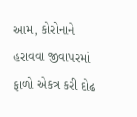આમ, કોરોનાને હરાવવા જીવાપરમાં ફાળો એકત્ર કરી દોઢ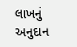લાખનું અનુદાન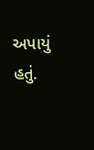અપાયું હતું.